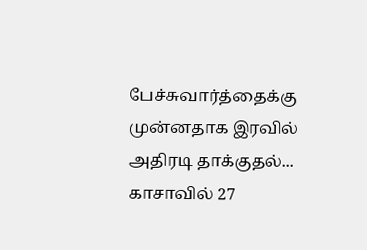பேச்சுவார்த்தைக்கு முன்னதாக இரவில் அதிரடி தாக்குதல்... காசாவில் 27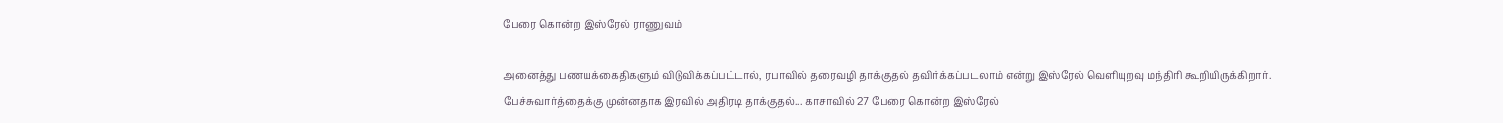பேரை கொன்ற இஸ்ரேல் ராணுவம்

அனைத்து பணயக்கைதிகளும் விடுவிக்கப்பட்டால், ரபாவில் தரைவழி தாக்குதல் தவிர்க்கப்படலாம் என்று இஸ்ரேல் வெளியுறவு மந்திரி கூறியிருக்கிறார்.
பேச்சுவார்த்தைக்கு முன்னதாக இரவில் அதிரடி தாக்குதல்... காசாவில் 27 பேரை கொன்ற இஸ்ரேல்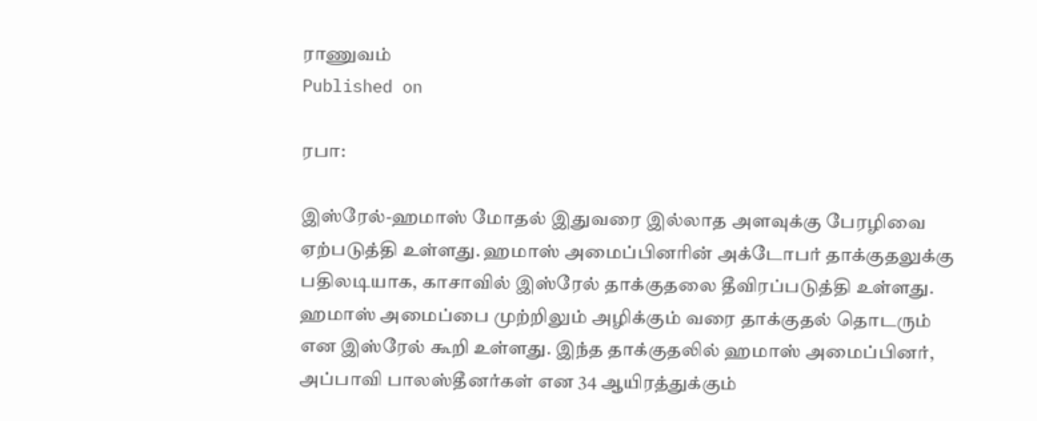ராணுவம்
Published on

ரபா:

இஸ்ரேல்-ஹமாஸ் மோதல் இதுவரை இல்லாத அளவுக்கு பேரழிவை ஏற்படுத்தி உள்ளது. ஹமாஸ் அமைப்பினரின் அக்டோபர் தாக்குதலுக்கு பதிலடியாக, காசாவில் இஸ்ரேல் தாக்குதலை தீவிரப்படுத்தி உள்ளது. ஹமாஸ் அமைப்பை முற்றிலும் அழிக்கும் வரை தாக்குதல் தொடரும் என இஸ்ரேல் கூறி உள்ளது. இந்த தாக்குதலில் ஹமாஸ் அமைப்பினர், அப்பாவி பாலஸ்தீனர்கள் என 34 ஆயிரத்துக்கும்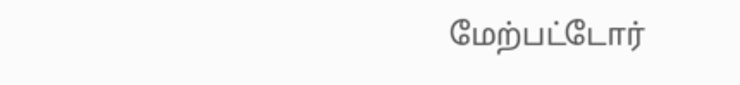மேற்பட்டோர்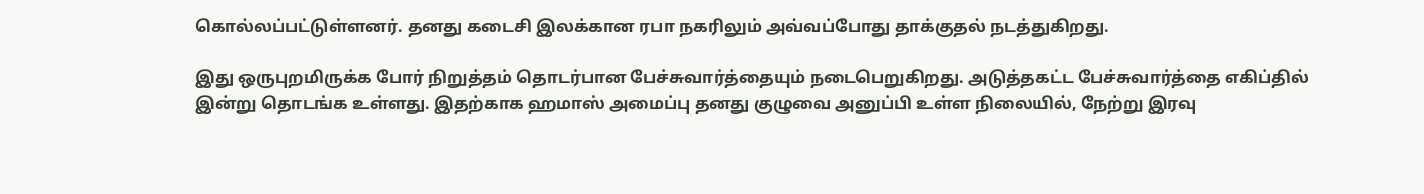கொல்லப்பட்டுள்ளனர். தனது கடைசி இலக்கான ரபா நகரிலும் அவ்வப்போது தாக்குதல் நடத்துகிறது.

இது ஒருபுறமிருக்க போர் நிறுத்தம் தொடர்பான பேச்சுவார்த்தையும் நடைபெறுகிறது. அடுத்தகட்ட பேச்சுவார்த்தை எகிப்தில் இன்று தொடங்க உள்ளது. இதற்காக ஹமாஸ் அமைப்பு தனது குழுவை அனுப்பி உள்ள நிலையில், நேற்று இரவு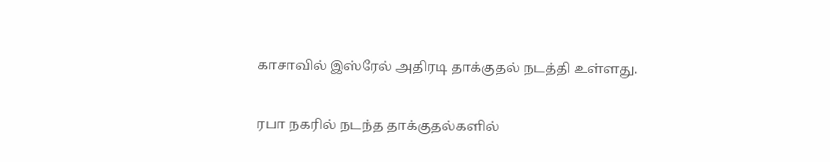காசாவில் இஸ்ரேல் அதிரடி தாக்குதல் நடத்தி உள்ளது.

ரபா நகரில் நடந்த தாக்குதல்களில்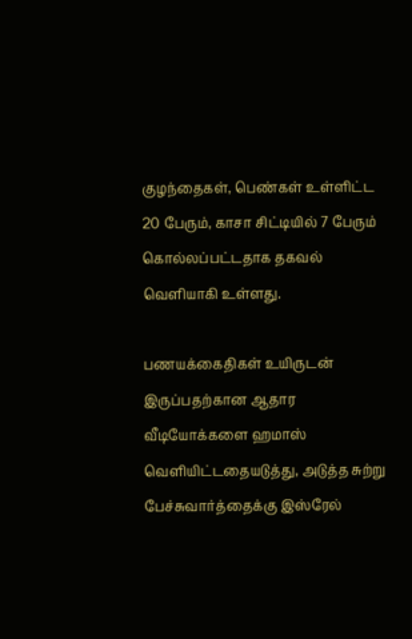குழந்தைகள், பெண்கள் உள்ளிட்ட 20 பேரும், காசா சிட்டியில் 7 பேரும் கொல்லப்பட்டதாக தகவல் வெளியாகி உள்ளது.

பணயக்கைதிகள் உயிருடன் இருப்பதற்கான ஆதார வீடியோக்களை ஹமாஸ் வெளியிட்டதையடுத்து, அடுத்த சுற்று பேச்சுவார்த்தைக்கு இஸ்ரேல்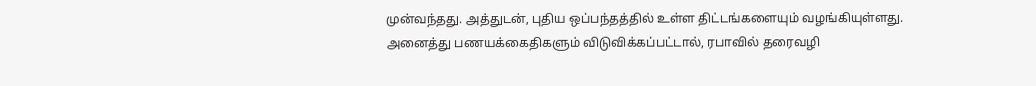முன்வந்தது. அத்துடன், புதிய ஒப்பந்தத்தில் உள்ள திட்டங்களையும் வழங்கியுள்ளது. அனைத்து பணயக்கைதிகளும் விடுவிக்கப்பட்டால், ரபாவில் தரைவழி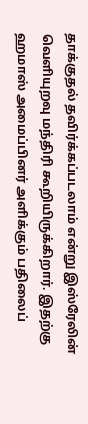தாக்குதல் தவிர்க்கப்படலாம் என்று இஸ்ரேலின் வெளியுறவு மந்திரி கூறியிருக்கிறார். இதற்கு ஹமாஸ் அமைப்பினர் அளிக்கும் பதிலைப்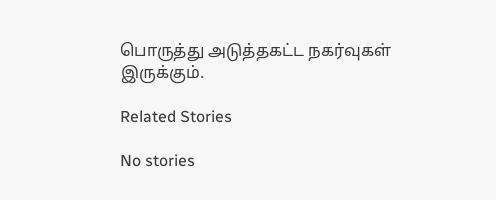பொருத்து அடுத்தகட்ட நகர்வுகள் இருக்கும்.

Related Stories

No stories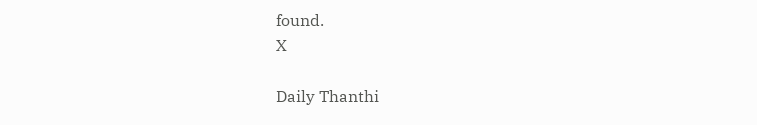found.
X

Daily Thanthi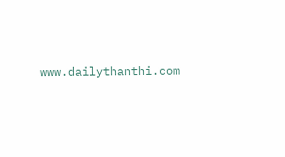www.dailythanthi.com